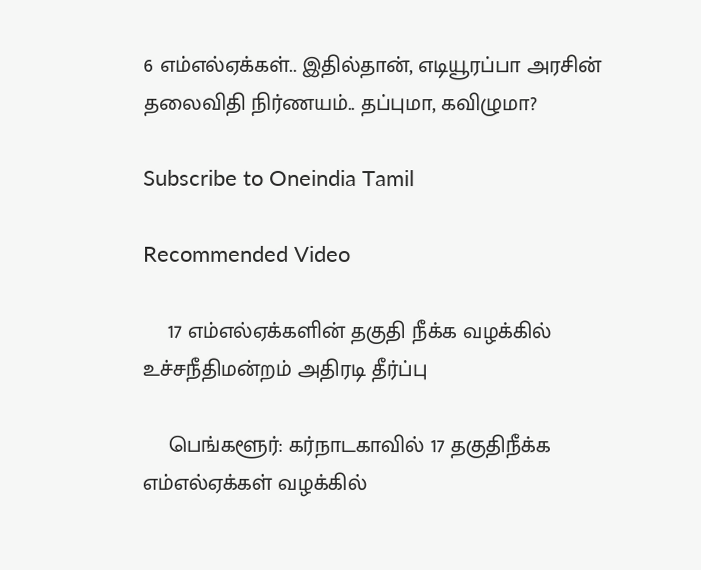6 எம்எல்ஏக்கள்.. இதில்தான், எடியூரப்பா அரசின் தலைவிதி நிர்ணயம்.. தப்புமா, கவிழுமா?

Subscribe to Oneindia Tamil

Recommended Video

    17 எம்எல்ஏக்களின் தகுதி நீக்க வழக்கில் உச்சநீதிமன்றம் அதிரடி தீர்ப்பு

    பெங்களூர்: கர்நாடகாவில் 17 தகுதிநீக்க எம்எல்ஏக்கள் வழக்கில்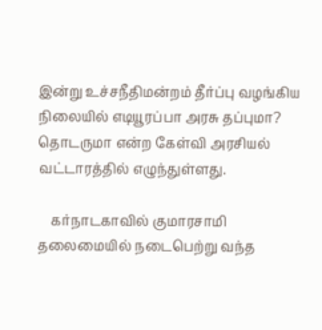இன்று உச்சநீதிமன்றம் தீர்ப்பு வழங்கிய நிலையில் எடியூரப்பா அரசு தப்புமா? தொடருமா என்ற கேள்வி அரசியல் வட்டாரத்தில் எழுந்துள்ளது.

    கர்நாடகாவில் குமாரசாமி தலைமையில் நடைபெற்று வந்த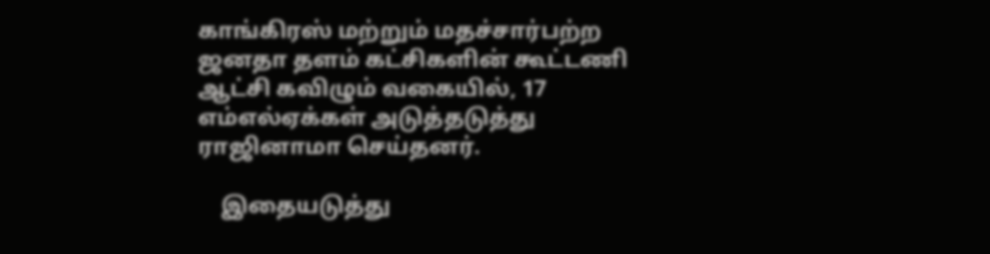காங்கிரஸ் மற்றும் மதச்சார்பற்ற ஜனதா தளம் கட்சிகளின் கூட்டணி ஆட்சி கவிழும் வகையில், 17 எம்எல்ஏக்கள் அடுத்தடுத்து ராஜினாமா செய்தனர்.

    இதையடுத்து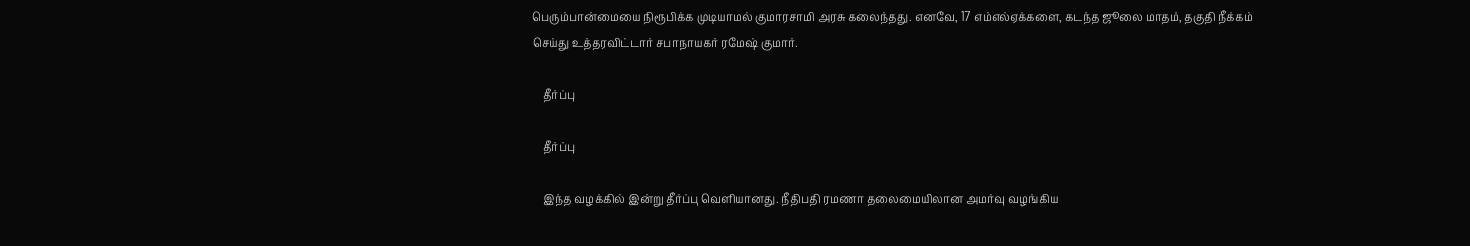பெரும்பான்மையை நிரூபிக்க முடியாமல் குமாரசாமி அரசு கலைந்தது. எனவே, 17 எம்எல்ஏக்களை, கடந்த ஜூலை மாதம், தகுதி நீக்கம் செய்து உத்தரவிட்டார் சபாநாயகர் ரமேஷ் குமார்.

    தீர்ப்பு

    தீர்ப்பு

    இந்த வழக்கில் இன்று தீர்ப்பு வெளியானது. நீதிபதி ரமணா தலைமையிலான அமர்வு வழங்கிய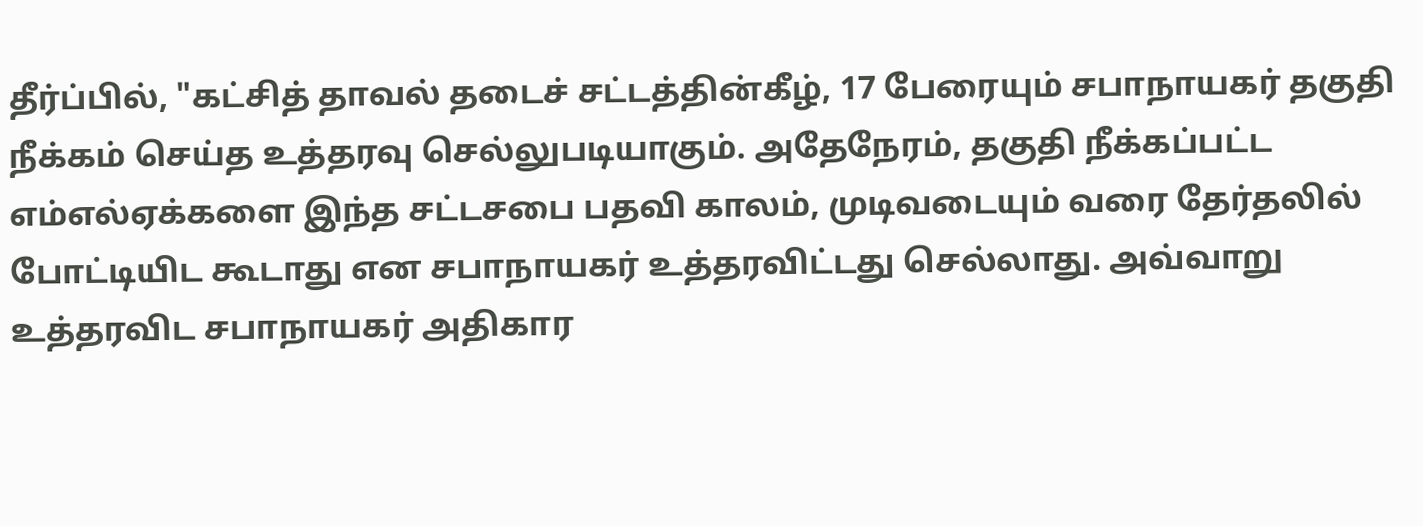தீர்ப்பில், "கட்சித் தாவல் தடைச் சட்டத்தின்கீழ், 17 பேரையும் சபாநாயகர் தகுதி நீக்கம் செய்த உத்தரவு செல்லுபடியாகும். அதேநேரம், தகுதி நீக்கப்பட்ட எம்எல்ஏக்களை இந்த சட்டசபை பதவி காலம், முடிவடையும் வரை தேர்தலில் போட்டியிட கூடாது என சபாநாயகர் உத்தரவிட்டது செல்லாது. அவ்வாறு உத்தரவிட சபாநாயகர் அதிகார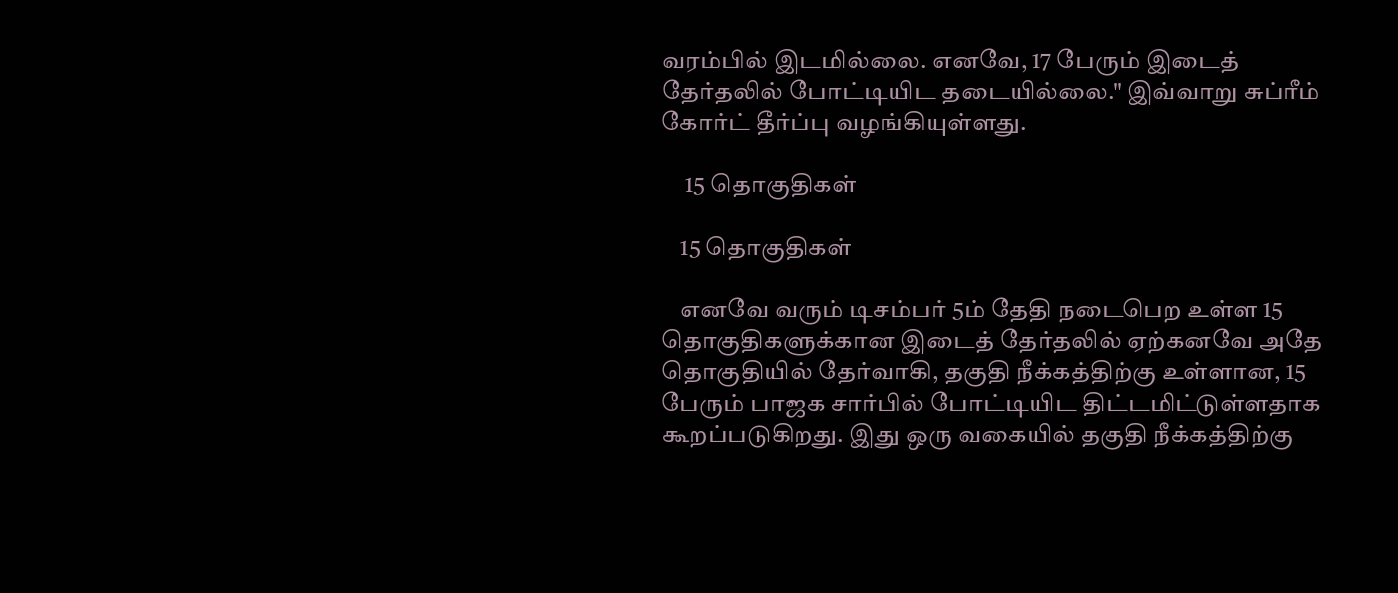வரம்பில் இடமில்லை. எனவே, 17 பேரும் இடைத் தேர்தலில் போட்டியிட தடையில்லை." இவ்வாறு சுப்ரீம் கோர்ட் தீர்ப்பு வழங்கியுள்ளது.

     15 தொகுதிகள்

    15 தொகுதிகள்

    எனவே வரும் டிசம்பர் 5ம் தேதி நடைபெற உள்ள 15 தொகுதிகளுக்கான இடைத் தேர்தலில் ஏற்கனவே அதே தொகுதியில் தேர்வாகி, தகுதி நீக்கத்திற்கு உள்ளான, 15 பேரும் பாஜக சார்பில் போட்டியிட திட்டமிட்டுள்ளதாக கூறப்படுகிறது. இது ஒரு வகையில் தகுதி நீக்கத்திற்கு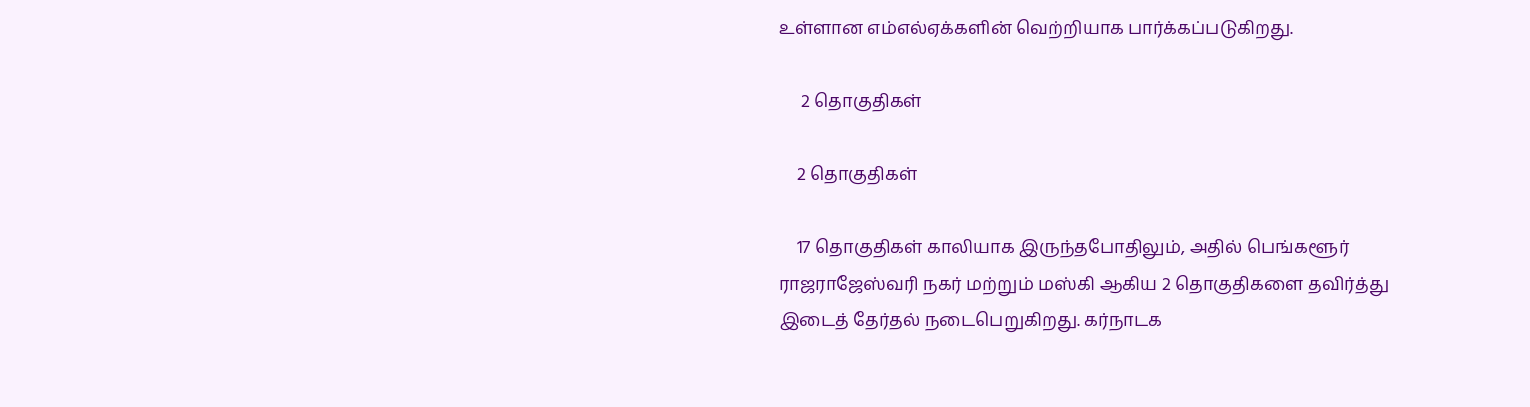உள்ளான எம்எல்ஏக்களின் வெற்றியாக பார்க்கப்படுகிறது.

     2 தொகுதிகள்

    2 தொகுதிகள்

    17 தொகுதிகள் காலியாக இருந்தபோதிலும், அதில் பெங்களூர் ராஜராஜேஸ்வரி நகர் மற்றும் மஸ்கி ஆகிய 2 தொகுதிகளை தவிர்த்து இடைத் தேர்தல் நடைபெறுகிறது. கர்நாடக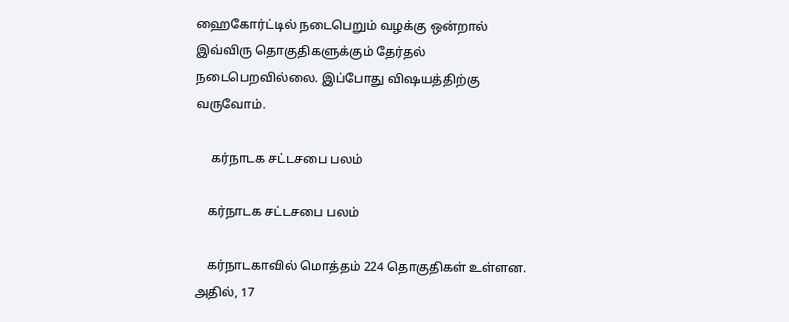ஹைகோர்ட்டில் நடைபெறும் வழக்கு ஒன்றால் இவ்விரு தொகுதிகளுக்கும் தேர்தல் நடைபெறவில்லை. இப்போது விஷயத்திற்கு வருவோம்.

     கர்நாடக சட்டசபை பலம்

    கர்நாடக சட்டசபை பலம்

    கர்நாடகாவில் மொத்தம் 224 தொகுதிகள் உள்ளன. அதில், 17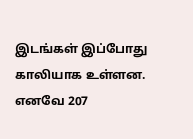இடங்கள் இப்போது காலியாக உள்ளன. எனவே 207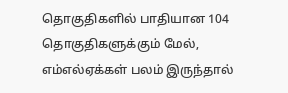தொகுதிகளில் பாதியான 104 தொகுதிகளுக்கும் மேல், எம்எல்ஏக்கள் பலம் இருந்தால்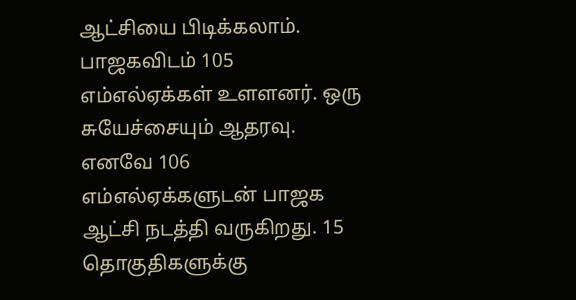ஆட்சியை பிடிக்கலாம். பாஜகவிடம் 105 எம்எல்ஏக்கள் உளளனர். ஒரு சுயேச்சையும் ஆதரவு. எனவே 106 எம்எல்ஏக்களுடன் பாஜக ஆட்சி நடத்தி வருகிறது. 15 தொகுதிகளுக்கு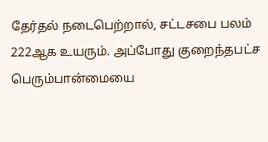தேர்தல் நடைபெற்றால், சட்டசபை பலம் 222ஆக உயரும். அப்போது குறைந்தபட்ச பெரும்பான்மையை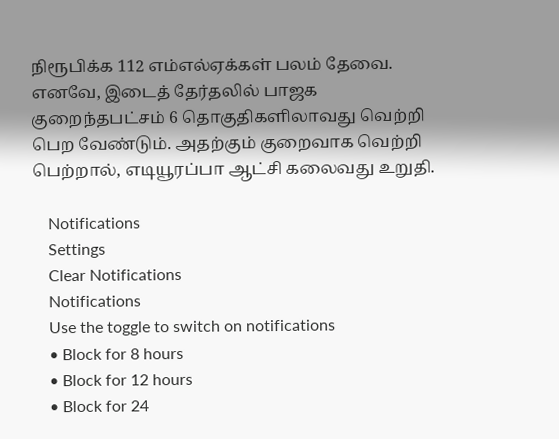நிரூபிக்க 112 எம்எல்ஏக்கள் பலம் தேவை. எனவே, இடைத் தேர்தலில் பாஜக குறைந்தபட்சம் 6 தொகுதிகளிலாவது வெற்றி பெற வேண்டும். அதற்கும் குறைவாக வெற்றி பெற்றால், எடியூரப்பா ஆட்சி கலைவது உறுதி.

    Notifications
    Settings
    Clear Notifications
    Notifications
    Use the toggle to switch on notifications
    • Block for 8 hours
    • Block for 12 hours
    • Block for 24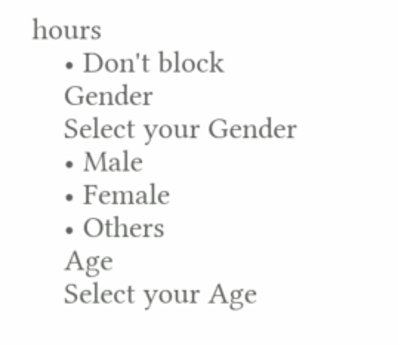hours
    • Don't block
    Gender
    Select your Gender
    • Male
    • Female
    • Others
    Age
    Select your Age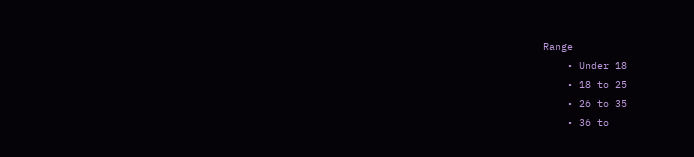Range
    • Under 18
    • 18 to 25
    • 26 to 35
    • 36 to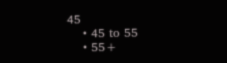45
    • 45 to 55
    • 55+